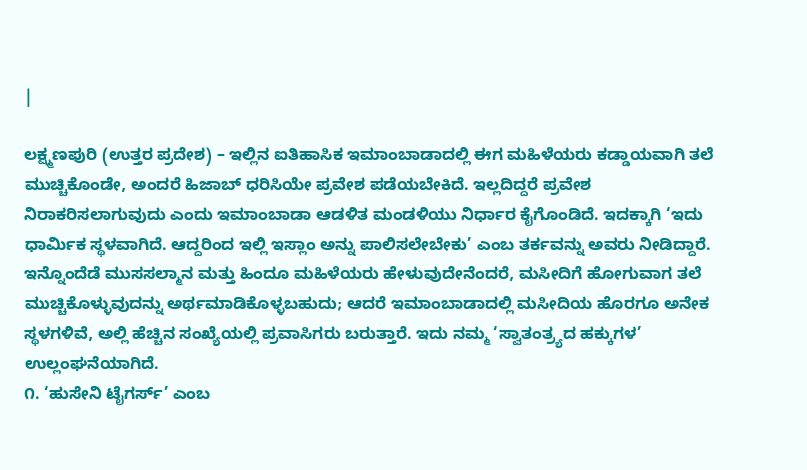|

ಲಕ್ಷ್ಮಣಪುರಿ (ಉತ್ತರ ಪ್ರದೇಶ) – ಇಲ್ಲಿನ ಐತಿಹಾಸಿಕ ಇಮಾಂಬಾಡಾದಲ್ಲಿ ಈಗ ಮಹಿಳೆಯರು ಕಡ್ಡಾಯವಾಗಿ ತಲೆ ಮುಚ್ಚಿಕೊಂಡೇ, ಅಂದರೆ ಹಿಜಾಬ್ ಧರಿಸಿಯೇ ಪ್ರವೇಶ ಪಡೆಯಬೇಕಿದೆ. ಇಲ್ಲದಿದ್ದರೆ ಪ್ರವೇಶ ನಿರಾಕರಿಸಲಾಗುವುದು ಎಂದು ಇಮಾಂಬಾಡಾ ಆಡಳಿತ ಮಂಡಳಿಯು ನಿರ್ಧಾರ ಕೈಗೊಂಡಿದೆ. ಇದಕ್ಕಾಗಿ ‘ಇದು ಧಾರ್ಮಿಕ ಸ್ಥಳವಾಗಿದೆ. ಆದ್ದರಿಂದ ಇಲ್ಲಿ ಇಸ್ಲಾಂ ಅನ್ನು ಪಾಲಿಸಲೇಬೇಕು’ ಎಂಬ ತರ್ಕವನ್ನು ಅವರು ನೀಡಿದ್ದಾರೆ. ಇನ್ನೊಂದೆಡೆ ಮುಸಸಲ್ಮಾನ ಮತ್ತು ಹಿಂದೂ ಮಹಿಳೆಯರು ಹೇಳುವುದೇನೆಂದರೆ, ಮಸೀದಿಗೆ ಹೋಗುವಾಗ ತಲೆ ಮುಚ್ಚಿಕೊಳ್ಳುವುದನ್ನು ಅರ್ಥಮಾಡಿಕೊಳ್ಳಬಹುದು; ಆದರೆ ಇಮಾಂಬಾಡಾದಲ್ಲಿ ಮಸೀದಿಯ ಹೊರಗೂ ಅನೇಕ ಸ್ಥಳಗಳಿವೆ, ಅಲ್ಲಿ ಹೆಚ್ಚಿನ ಸಂಖ್ಯೆಯಲ್ಲಿ ಪ್ರವಾಸಿಗರು ಬರುತ್ತಾರೆ. ಇದು ನಮ್ಮ ‘ಸ್ವಾತಂತ್ರ್ಯದ ಹಕ್ಕುಗಳ’ ಉಲ್ಲಂಘನೆಯಾಗಿದೆ.
೧. ‘ಹುಸೇನಿ ಟೈಗರ್ಸ್’ ಎಂಬ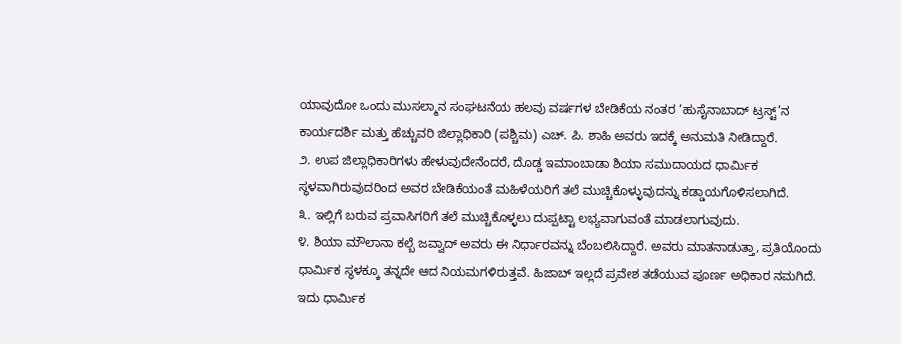ಯಾವುದೋ ಒಂದು ಮುಸಲ್ಮಾನ ಸಂಘಟನೆಯ ಹಲವು ವರ್ಷಗಳ ಬೇಡಿಕೆಯ ನಂತರ ‘ಹುಸೈನಾಬಾದ್ ಟ್ರಸ್ಟ್’ನ ಕಾರ್ಯದರ್ಶಿ ಮತ್ತು ಹೆಚ್ಚುವರಿ ಜಿಲ್ಲಾಧಿಕಾರಿ (ಪಶ್ಚಿಮ) ಎಚ್. ಪಿ. ಶಾಹಿ ಅವರು ಇದಕ್ಕೆ ಅನುಮತಿ ನೀಡಿದ್ದಾರೆ.
೨. ಉಪ ಜಿಲ್ಲಾಧಿಕಾರಿಗಳು ಹೇಳುವುದೇನೆಂದರೆ, ದೊಡ್ಡ ಇಮಾಂಬಾಡಾ ಶಿಯಾ ಸಮುದಾಯದ ಧಾರ್ಮಿಕ ಸ್ಥಳವಾಗಿರುವುದರಿಂದ ಅವರ ಬೇಡಿಕೆಯಂತೆ ಮಹಿಳೆಯರಿಗೆ ತಲೆ ಮುಚ್ಚಿಕೊಳ್ಳುವುದನ್ನು ಕಡ್ಡಾಯಗೊಳಿಸಲಾಗಿದೆ.
೩. ಇಲ್ಲಿಗೆ ಬರುವ ಪ್ರವಾಸಿಗರಿಗೆ ತಲೆ ಮುಚ್ಚಿಕೊಳ್ಳಲು ದುಪ್ಪಟ್ಟಾ ಲಭ್ಯವಾಗುವಂತೆ ಮಾಡಲಾಗುವುದು.
೪. ಶಿಯಾ ಮೌಲಾನಾ ಕಲ್ಬೆ ಜವ್ವಾದ್ ಅವರು ಈ ನಿರ್ಧಾರವನ್ನು ಬೆಂಬಲಿಸಿದ್ದಾರೆ. ಅವರು ಮಾತನಾಡುತ್ತಾ, ಪ್ರತಿಯೊಂದು ಧಾರ್ಮಿಕ ಸ್ಥಳಕ್ಕೂ ತನ್ನದೇ ಆದ ನಿಯಮಗಳಿರುತ್ತವೆ. ಹಿಜಾಬ್ ಇಲ್ಲದೆ ಪ್ರವೇಶ ತಡೆಯುವ ಪೂರ್ಣ ಅಧಿಕಾರ ನಮಗಿದೆ. ಇದು ಧಾರ್ಮಿಕ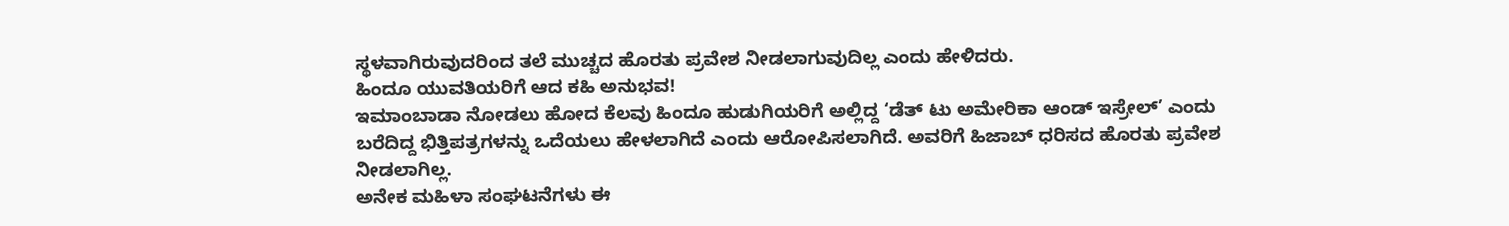ಸ್ಥಳವಾಗಿರುವುದರಿಂದ ತಲೆ ಮುಚ್ಚದ ಹೊರತು ಪ್ರವೇಶ ನೀಡಲಾಗುವುದಿಲ್ಲ ಎಂದು ಹೇಳಿದರು.
ಹಿಂದೂ ಯುವತಿಯರಿಗೆ ಆದ ಕಹಿ ಅನುಭವ!
ಇಮಾಂಬಾಡಾ ನೋಡಲು ಹೋದ ಕೆಲವು ಹಿಂದೂ ಹುಡುಗಿಯರಿಗೆ ಅಲ್ಲಿದ್ದ ‘ಡೆತ್ ಟು ಅಮೇರಿಕಾ ಆಂಡ್ ಇಸ್ರೇಲ್’ ಎಂದು ಬರೆದಿದ್ದ ಭಿತ್ತಿಪತ್ರಗಳನ್ನು ಒದೆಯಲು ಹೇಳಲಾಗಿದೆ ಎಂದು ಆರೋಪಿಸಲಾಗಿದೆ. ಅವರಿಗೆ ಹಿಜಾಬ್ ಧರಿಸದ ಹೊರತು ಪ್ರವೇಶ ನೀಡಲಾಗಿಲ್ಲ.
ಅನೇಕ ಮಹಿಳಾ ಸಂಘಟನೆಗಳು ಈ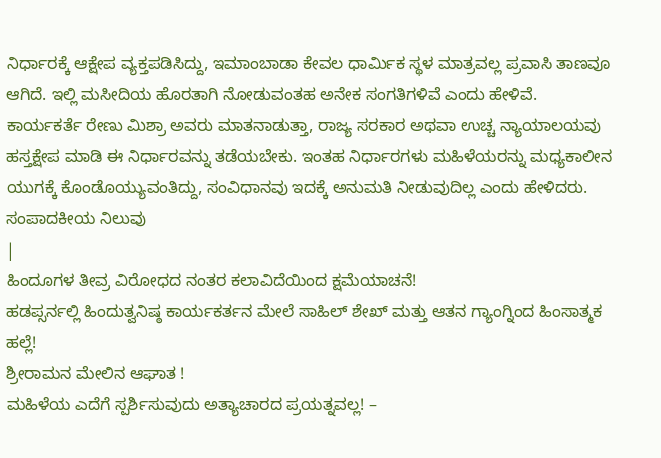ನಿರ್ಧಾರಕ್ಕೆ ಆಕ್ಷೇಪ ವ್ಯಕ್ತಪಡಿಸಿದ್ದು, ಇಮಾಂಬಾಡಾ ಕೇವಲ ಧಾರ್ಮಿಕ ಸ್ಥಳ ಮಾತ್ರವಲ್ಲ ಪ್ರವಾಸಿ ತಾಣವೂ ಆಗಿದೆ. ಇಲ್ಲಿ ಮಸೀದಿಯ ಹೊರತಾಗಿ ನೋಡುವಂತಹ ಅನೇಕ ಸಂಗತಿಗಳಿವೆ ಎಂದು ಹೇಳಿವೆ.
ಕಾರ್ಯಕರ್ತೆ ರೇಣು ಮಿಶ್ರಾ ಅವರು ಮಾತನಾಡುತ್ತಾ, ರಾಜ್ಯ ಸರಕಾರ ಅಥವಾ ಉಚ್ಚ ನ್ಯಾಯಾಲಯವು ಹಸ್ತಕ್ಷೇಪ ಮಾಡಿ ಈ ನಿರ್ಧಾರವನ್ನು ತಡೆಯಬೇಕು. ಇಂತಹ ನಿರ್ಧಾರಗಳು ಮಹಿಳೆಯರನ್ನು ಮಧ್ಯಕಾಲೀನ ಯುಗಕ್ಕೆ ಕೊಂಡೊಯ್ಯುವಂತಿದ್ದು, ಸಂವಿಧಾನವು ಇದಕ್ಕೆ ಅನುಮತಿ ನೀಡುವುದಿಲ್ಲ ಎಂದು ಹೇಳಿದರು.
ಸಂಪಾದಕೀಯ ನಿಲುವು
|
ಹಿಂದೂಗಳ ತೀವ್ರ ವಿರೋಧದ ನಂತರ ಕಲಾವಿದೆಯಿಂದ ಕ್ಷಮೆಯಾಚನೆ!
ಹಡಪ್ಸರ್ನಲ್ಲಿ ಹಿಂದುತ್ವನಿಷ್ಠ ಕಾರ್ಯಕರ್ತನ ಮೇಲೆ ಸಾಹಿಲ್ ಶೇಖ್ ಮತ್ತು ಆತನ ಗ್ಯಾಂಗ್ನಿಂದ ಹಿಂಸಾತ್ಮಕ ಹಲ್ಲೆ!
ಶ್ರೀರಾಮನ ಮೇಲಿನ ಆಘಾತ !
ಮಹಿಳೆಯ ಎದೆಗೆ ಸ್ಪರ್ಶಿಸುವುದು ಅತ್ಯಾಚಾರದ ಪ್ರಯತ್ನವಲ್ಲ! –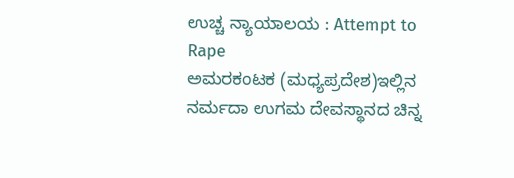ಉಚ್ಚ ನ್ಯಾಯಾಲಯ : Attempt to Rape
ಅಮರಕಂಟಕ (ಮಧ್ಯಪ್ರದೇಶ)ಇಲ್ಲಿನ ನರ್ಮದಾ ಉಗಮ ದೇವಸ್ಥಾನದ ಚಿನ್ನ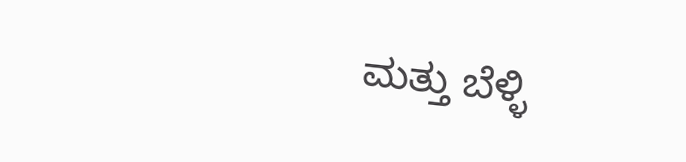ಮತ್ತು ಬೆಳ್ಳಿ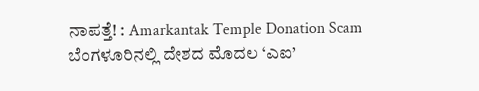ನಾಪತ್ತೆ! : Amarkantak Temple Donation Scam
ಬೆಂಗಳೂರಿನಲ್ಲಿ ದೇಶದ ಮೊದಲ ‘ಎಐ’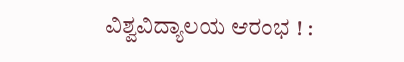ವಿಶ್ವವಿದ್ಯಾಲಯ ಆರಂಭ ! :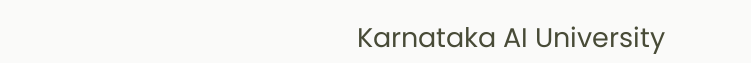Karnataka AI University